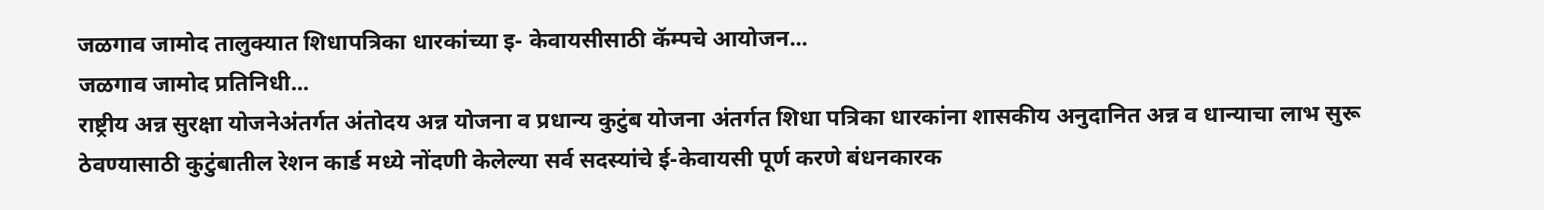जळगाव जामोद तालुक्यात शिधापत्रिका धारकांच्या इ- केवायसीसाठी कॅम्पचे आयोजन...
जळगाव जामोद प्रतिनिधी...
राष्ट्रीय अन्न सुरक्षा योजनेअंतर्गत अंतोदय अन्न योजना व प्रधान्य कुटुंब योजना अंतर्गत शिधा पत्रिका धारकांना शासकीय अनुदानित अन्न व धान्याचा लाभ सुरू ठेवण्यासाठी कुटुंबातील रेशन कार्ड मध्ये नोंदणी केलेल्या सर्व सदस्यांचे ई-केवायसी पूर्ण करणे बंधनकारक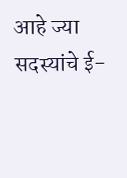आहे ज्या सदस्यांचे ई-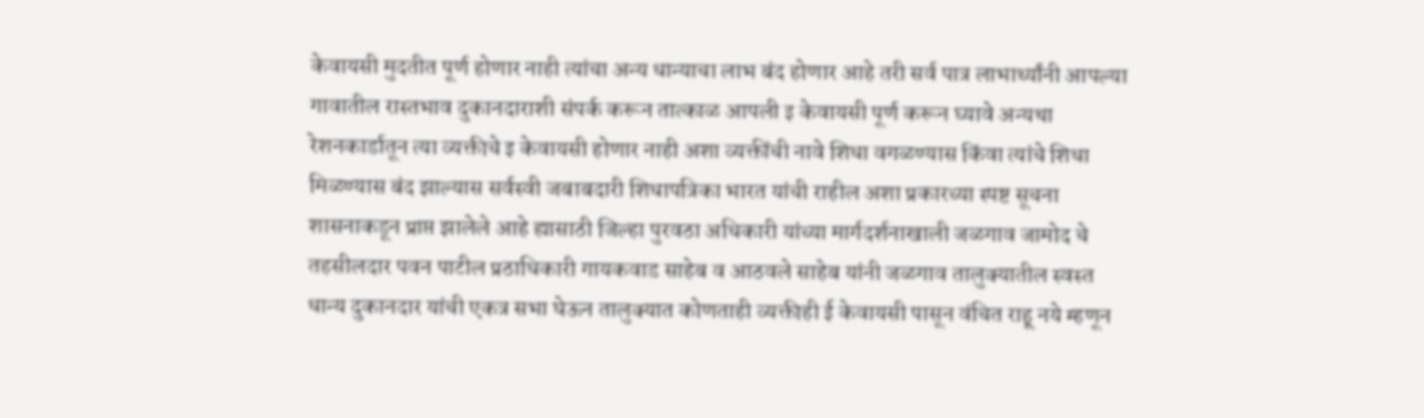केवायसी मुदतीत पूर्ण होणार नाही त्यांचा अन्य धान्याचा लाभ बंद होणार आहे तरी सर्व पात्र लाभार्थ्यांनी आपल्या गावातील रास्तभाव दुकानदाराशी संपर्क करून तात्काळ आपली इ केवायसी पूर्ण करून घ्यावे अन्यथा रेशनकार्डातून त्या व्यक्तीचे इ केवायसी होणार नाही अशा व्यक्तींची नावे शिधा वगळण्यास किंवा त्यांचे शिधा मिळण्यास बंद झाल्यास सर्वस्वी जबाबदारी शिधापत्रिका भारत यांची राहील अशा प्रकारच्या स्पष्ट सूचना शासनाकडून प्राप्त झालेले आहे ह्यासाठी जिल्हा पुरवठा अधिकारी यांच्या मार्गदर्शनाखाली जळगाव जामोद चे तहसीलदार पवन पाटील प्रठाधिकारी गायकवाड साहेब व आठवले साहेब यांनी जळगाव तालुक्यातील स्वस्त धान्य दुकानदार यांची एकत्र सभा घेऊन तालुक्यात कोणताही व्यक्तीही ई केवायसी पासून वंचित राहू नये म्हणून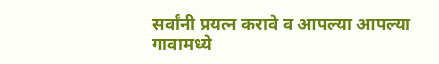सर्वांनी प्रयत्न करावे व आपल्या आपल्या गावामध्ये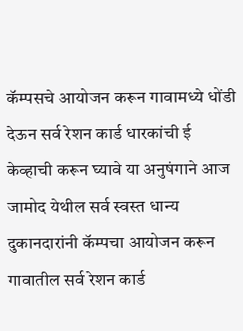कॅम्पसचे आयोजन करून गावामध्ये धोंडी देऊन सर्व रेशन कार्ड धारकांची ई केव्हाची करून घ्यावे या अनुषंगाने आज जामोद येथील सर्व स्वस्त धान्य दुकानदारांनी कॅम्पचा आयोजन करून गावातील सर्व रेशन कार्ड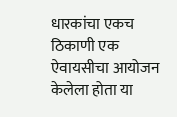धारकांचा एकच ठिकाणी एक ऐवायसीचा आयोजन केलेला होता या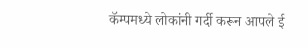कॅम्पमध्ये लोकांनी गर्दी करून आपले ई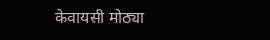केवायसी मोठ्या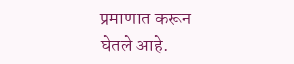प्रमाणात करून घेतले आहे.